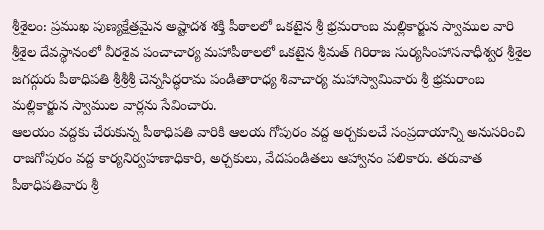శ్రీశైలం: ప్రముఖ పుణ్యక్షేత్రమైన అష్టాదశ శక్తి పీఠాలలో ఒకటైన శ్రీ భ్రమరాంబ మల్లికార్జున స్వాముల వారి శ్రీశైల దేవస్థానంలో వీరశైవ పంచాచార్య మహాపీఠాలలో ఒకటైన శ్రీమత్ గిరిరాజ సుర్యసింహాసనాధీశ్వర శ్రీశైల జగద్గురు పీఠాధిపతి శ్రీశ్రీశ్రీ చెన్నసిద్ధరామ పండితారాధ్య శివాచార్య మహాస్వామివారు శ్రీ భ్రమరాంబ మల్లికార్జున స్వాముల వార్లను సేవించారు.
ఆలయం వద్దకు చేరుకున్న పీఠాధిపతి వారికి ఆలయ గోపురం వద్ద అర్చకులచే సంప్రదాయాన్ని అనుసరించి రాజగోపురం వద్ద కార్యనిర్వహణాధికారి, అర్చకులు, వేదపండితలు ఆహ్వానం పలికారు. తరువాత పీఠాధిపతివారు శ్రీ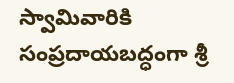స్వామివారికి సంప్రదాయబద్ధంగా శ్రీ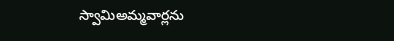స్వామిఅమ్మవార్లను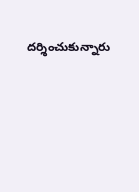దర్శించుకున్నారు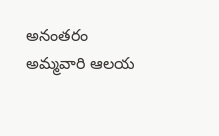అనంతరం అమ్మవారి ఆలయ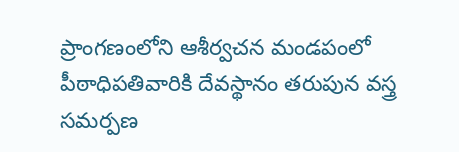ప్రాంగణంలోని ఆశీర్వచన మండపంలో పీఠాధిపతివారికి దేవస్థానం తరుపున వస్త్ర సమర్పణ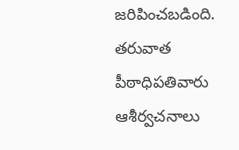జరిపించబడింది. తరువాత పీఠాధిపతివారు ఆశీర్వచనాలు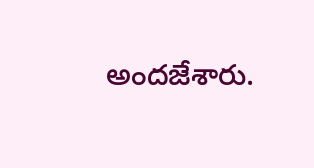అందజేశారు.